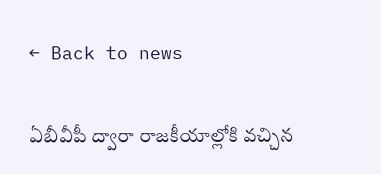← Back to news

ఏబీవీపీ ద్వారా రాజకీయాల్లోకి వచ్చిన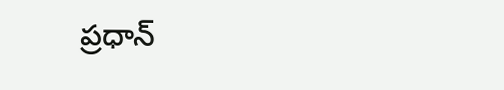ప్రధాన్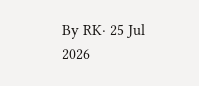By RK· 25 Jul 2026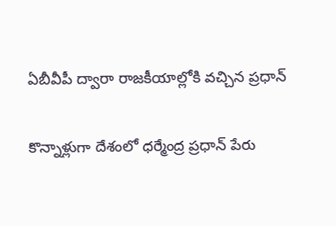ఏబీవీపీ ద్వారా రాజకీయాల్లోకి వచ్చిన ప్రధాన్

కొన్నాళ్లుగా దేశంలో ధర్మేంద్ర ప్రధాన్ పేరు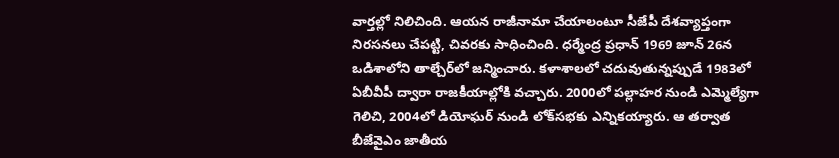వార్తల్లో నిలిచింది. ఆయన రాజీనామా చేయాలంటూ సీజేపీ దేశవ్యాప్తంగా నిరసనలు చేపట్టి, చివరకు సాధించింది. ధర్మేంద్ర ప్రధాన్ 1969 జూన్ 26న ఒడిశాలోని తాల్చేర్‌లో జన్మించారు. కళాశాలలో చదువుతున్నప్పుడే 1983లో ఏబీవీపీ ద్వారా రాజకీయాల్లోకి వచ్చారు. 2000లో పల్లాహర నుండి ఎమ్మెల్యేగా గెలిచి, 2004లో డియోఘర్ నుండి లోక్‌సభకు ఎన్నికయ్యారు. ఆ తర్వాత బీజేవైఎం జాతీయ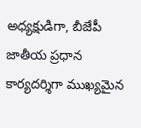అధ్యక్షుడిగా, బీజేపీ జాతీయ ప్రధాన కార్యదర్శిగా ముఖ్యమైన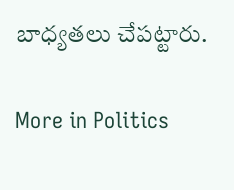బాధ్యతలు చేపట్టారు.

More in Politics